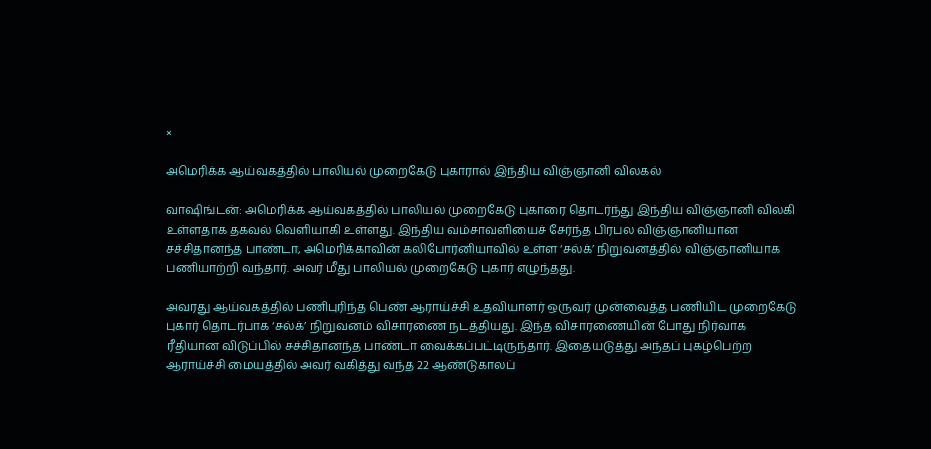×

அமெரிக்க ஆய்வகத்தில் பாலியல் முறைகேடு புகாரால் இந்திய விஞ்ஞானி விலகல்

வாஷிங்டன்: அமெரிக்க ஆய்வகத்தில் பாலியல் முறைகேடு புகாரை தொடர்ந்து இந்திய விஞ்ஞானி விலகி உள்ளதாக தகவல் வெளியாகி உள்ளது. இந்திய வம்சாவளியைச் சேர்ந்த பிரபல விஞ்ஞானியான சச்சிதானந்த பாண்டா, அமெரிக்காவின் கலிபோர்னியாவில் உள்ள ‘சல்க்’ நிறுவனத்தில் விஞ்ஞானியாக பணியாற்றி வந்தார். அவர் மீது பாலியல் முறைகேடு புகார் எழுந்தது.

அவரது ஆய்வகத்தில் பணிபுரிந்த பெண் ஆராய்ச்சி உதவியாளர் ஒருவர் முன்வைத்த பணியிட முறைகேடு புகார் தொடர்பாக ‘சல்க்’ நிறுவனம் விசாரணை நடத்தியது. இந்த விசாரணையின் போது நிர்வாக ரீதியான விடுப்பில் சச்சிதானந்த பாண்டா வைக்கப்பட்டிருந்தார். இதையடுத்து அந்தப் புகழ்பெற்ற ஆராய்ச்சி மையத்தில் அவர் வகித்து வந்த 22 ஆண்டுகாலப்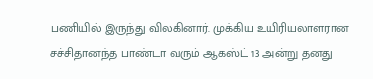பணியில் இருந்து விலகினார். முக்கிய உயிரியலாளரான சச்சிதானந்த பாண்டா வரும் ஆகஸ்ட் 13 அன்று தனது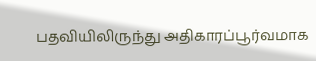பதவியிலிருந்து அதிகாரப்பூர்வமாக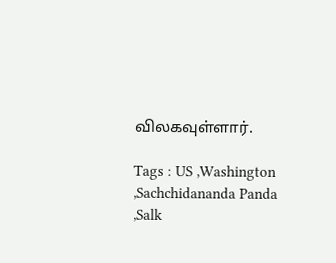விலகவுள்ளார்.

Tags : US ,Washington ,Sachchidananda Panda ,Salk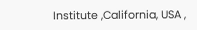Institute ,California, USA ,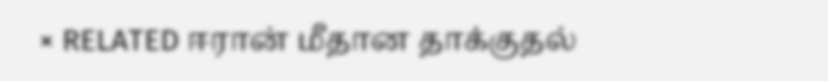× RELATED ஈரான் மீதான தாக்குதல்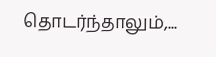தொடர்ந்தாலும்,...